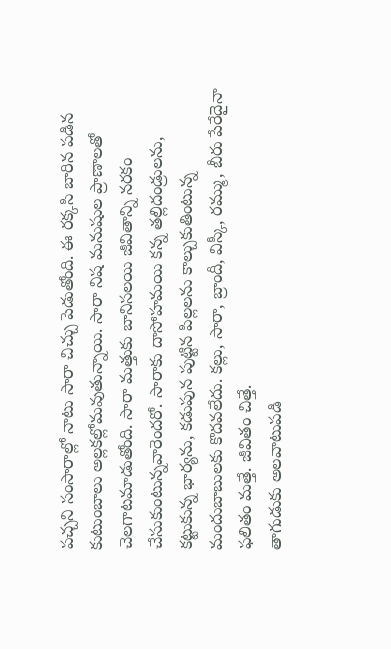పచ్చని సంసారాల్లో నాటు సారా చిచ్చు పెడుతోంది. ఈ రక్కసి బారిన పడిన కుటుంబాలు అల్లకల్లోమవుతున్నాయి. సారా నిష మనుషుల ప్రాణాలతో చెలగాటమాడుతోంది. సారా మత్తుకు బానిసలయి జీవితాన్ని నరకం చేసుకుంటున్నవారెందరో. సారాకు దాసోహమయి కన్న తల్లిదండ్రులను, కట్టుకున్న భార్యను, కడుపున పుట్టిన పిల్లలను కాల్చుకుతింటున్న మందుబాబులకు కొదవలేదు. కల్లు, సారా, బ్రాందీ, విస్కీ, రమ్ము, బీరు పేరేదైనా ఫలితం మత్తే. జీవితం చిత్తే.
తాగుడుకు అలవాటుపడి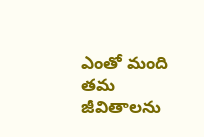ఎంతో మంది తమ జీవితాలను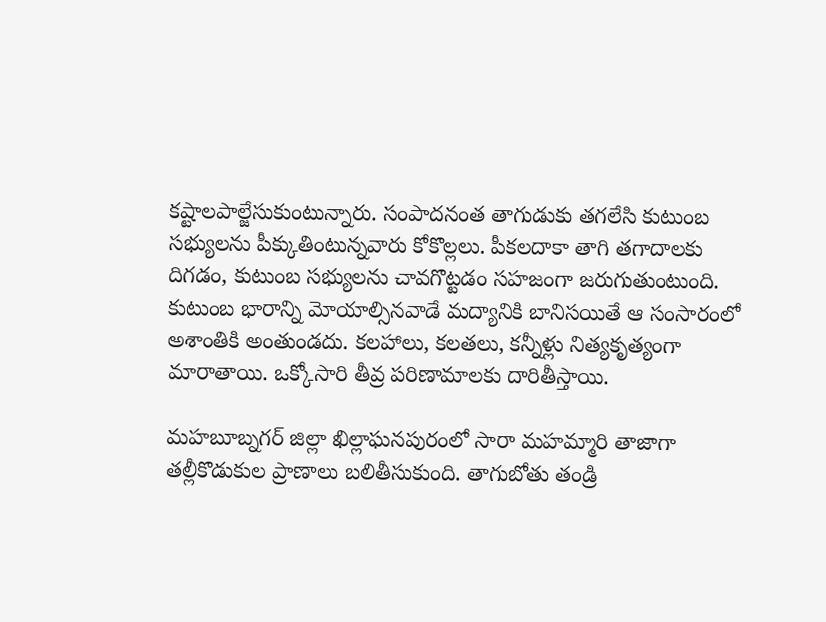కష్టాలపాల్జేసుకుంటున్నారు. సంపాదనంత తాగుడుకు తగలేసి కుటుంబ సభ్యులను పీక్కుతింటున్నవారు కోకొల్లలు. పీకలదాకా తాగి తగాదాలకు దిగడం, కుటుంబ సభ్యులను చావగొట్టడం సహజంగా జరుగుతుంటుంది. కుటుంబ భారాన్ని మోయాల్సినవాడే మద్యానికి బానిసయితే ఆ సంసారంలో అశాంతికి అంతుండదు. కలహాలు, కలతలు, కన్నీళ్లు నిత్యకృత్యంగా మారాతాయి. ఒక్కోసారి తీవ్ర పరిణామాలకు దారితీస్తాయి.

మహబూబ్నగర్ జిల్లా ఖిల్లాఘనపురంలో సారా మహమ్మారి తాజాగా తల్లీకొడుకుల ప్రాణాలు బలితీసుకుంది. తాగుబోతు తండ్రి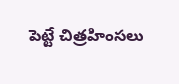పెట్టే చిత్రహింసలు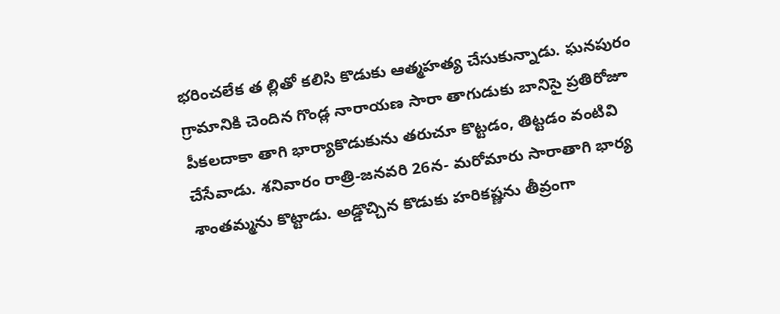భరించలేక త ల్లితో కలిసి కొడుకు ఆత్మహత్య చేసుకున్నాడు. ఘనపురం గ్రామానికి చెందిన గొండ్ల నారాయణ సారా తాగుడుకు బానిసై ప్రతిరోజూ పీకలదాకా తాగి భార్యాకొడుకును తరుచూ కొట్టడం, తిట్టడం వంటివి చేసేవాడు. శనివారం రాత్రి-జనవరి 26న- మరోమారు సారాతాగి భార్య శాంతమ్మను కొట్టాడు. అడ్డొచ్చిన కొడుకు హరికష్ణను తీవ్రంగా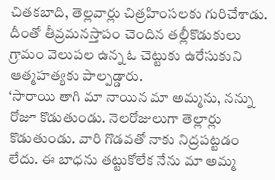చితకబాది, తెల్లవార్లు చిత్రహింసలకు గురిచేశాడు. దీంతో తీవ్రమనస్తాపం చెందిన తల్లీకొడుకులు గ్రామం వెలుపల ఉన్న ఓ చెట్టుకు ఉరేసుకుని ఆత్మహత్యకు పాల్పడ్డారు.
‘సారాయి తాగి మా నాయిన మా అమ్మను, నన్ను రోజూ కొడుతుండు. నెలరోజులుగా తెల్లార్లు కొడుతుండు. వారి గొడవతో నాకు నిద్రపట్టడం లేదు. ఈ బాధను తట్టుకోలేక నేను మా అమ్మ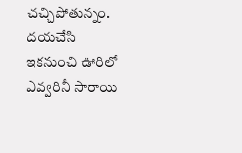చచ్చిపోతున్నం. దయచేసి ఇకనుంచి ఊరిలో ఎవ్వరినీ సారాయి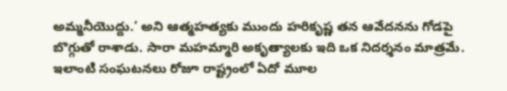అమ్మనీయొద్దు.’ అని ఆత్మహత్యకు ముందు హరికృష్ణ తన ఆవేదనను గోడపై బొగ్గుతో రాశాడు. సారా మహమ్మారి అకృత్యాలకు ఇది ఒక నిదర్శనం మాత్రమే. ఇలాంటి సంఘటనలు రోజూ రాష్ట్రంలో ఏదో మూల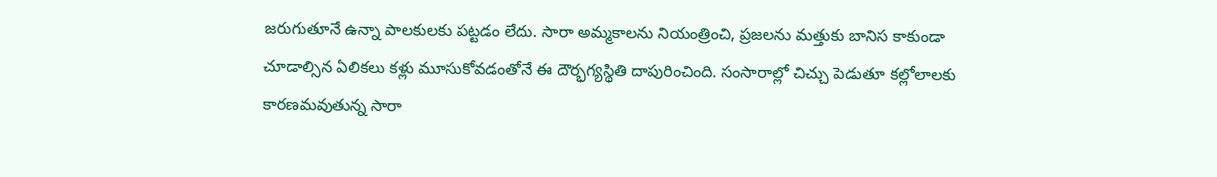జరుగుతూనే ఉన్నా పాలకులకు పట్టడం లేదు. సారా అమ్మకాలను నియంత్రించి, ప్రజలను మత్తుకు బానిస కాకుండా చూడాల్సిన ఏలికలు కళ్లు మూసుకోవడంతోనే ఈ దౌర్భగ్యస్థితి దాపురించింది. సంసారాల్లో చిచ్చు పెడుతూ కల్లోలాలకు కారణమవుతున్న సారా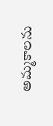అమ్మకాలను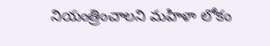నియంత్రించాలని మహిళా లోకం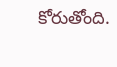కోరుతోంది.